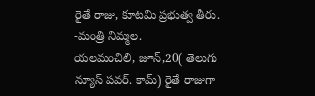రైతే రాజు, కూటమి ప్రభుత్వ తీరు. -మంత్రి నిమ్మల.
యలమంచిలి, జూన్,20( తెలుగు న్యూస్ పవర్. కామ్) రైతే రాజుగా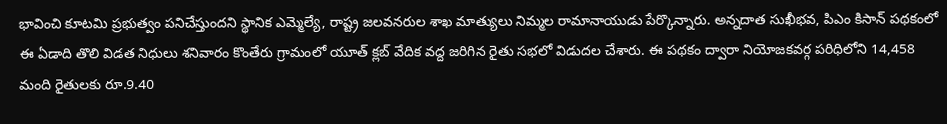భావించి కూటమి ప్రభుత్వం పనిచేస్తుందని స్థానిక ఎమ్మెల్యే, రాష్ట్ర జలవనరుల శాఖ మాత్యులు నిమ్మల రామానాయుడు పేర్కొన్నారు. అన్నదాత సుఖీభవ, పిఎం కిసాన్ పథకంలో ఈ ఏడాది తొలి విడత నిధులు శనివారం కొంతేరు గ్రామంలో యూత్ క్లబ్ వేదిక వద్ద జరిగిన రైతు సభలో విడుదల చేశారు. ఈ పథకం ద్వారా నియోజకవర్గ పరిధిలోని 14,458 మంది రైతులకు రూ.9.40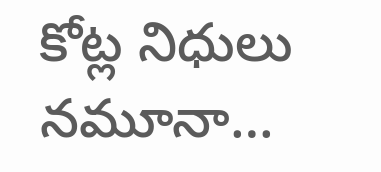కోట్ల నిధులు నమూనా…